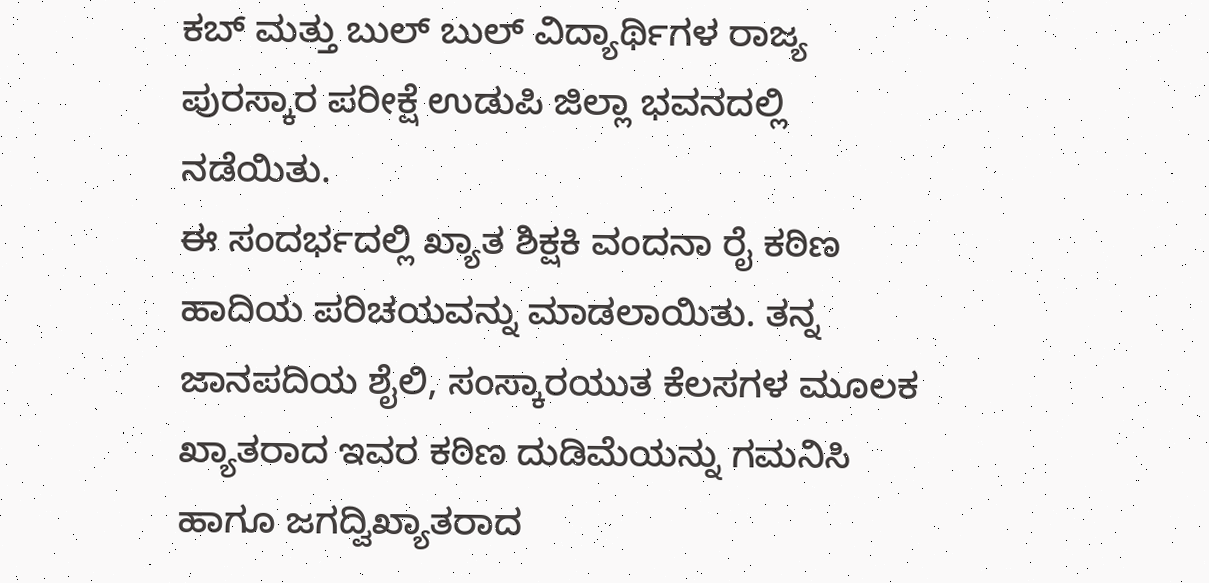ಕಬ್ ಮತ್ತು ಬುಲ್ ಬುಲ್ ವಿದ್ಯಾರ್ಥಿಗಳ ರಾಜ್ಯ ಪುರಸ್ಕಾರ ಪರೀಕ್ಷೆ ಉಡುಪಿ ಜಿಲ್ಲಾ ಭವನದಲ್ಲಿ ನಡೆಯಿತು.
ಈ ಸಂದರ್ಭದಲ್ಲಿ ಖ್ಯಾತ ಶಿಕ್ಷಕಿ ವಂದನಾ ರೈ ಕಠಿಣ ಹಾದಿಯ ಪರಿಚಯವನ್ನು ಮಾಡಲಾಯಿತು. ತನ್ನ ಜಾನಪದಿಯ ಶೈಲಿ, ಸಂಸ್ಕಾರಯುತ ಕೆಲಸಗಳ ಮೂಲಕ ಖ್ಯಾತರಾದ ಇವರ ಕಠಿಣ ದುಡಿಮೆಯನ್ನು ಗಮನಿಸಿ ಹಾಗೂ ಜಗದ್ವಿಖ್ಯಾತರಾದ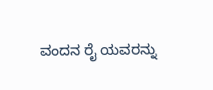ವಂದನ ರೈ ಯವರನ್ನು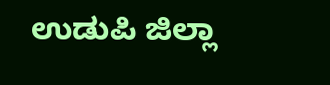ಉಡುಪಿ ಜಿಲ್ಲಾ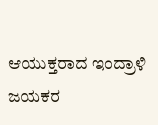ಆಯುಕ್ತರಾದ ಇಂದ್ರಾಳಿ ಜಯಕರ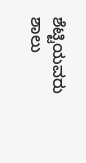ಶೆಟ್ಟಿಯವರು ಶಾಲು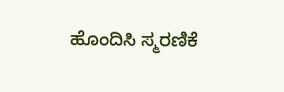ಹೊಂದಿಸಿ ಸ್ಮರಣಿಕೆ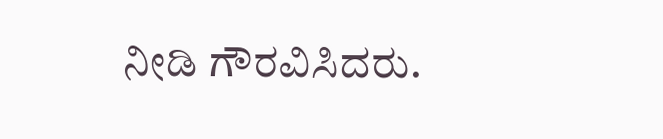ನೀಡಿ ಗೌರವಿಸಿದರು.